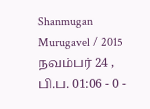Shanmugan Murugavel / 2015 நவம்பர் 24 , பி.ப. 01:06 - 0 -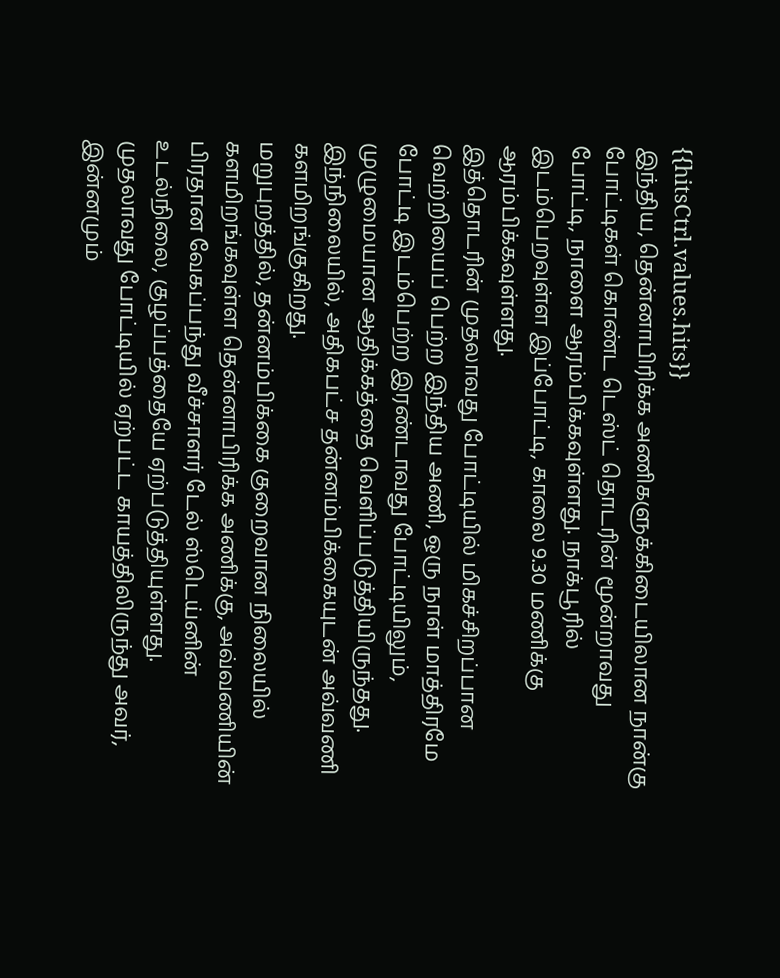{{hitsCtrl.values.hits}}
இந்திய, தென்னாபிரிக்க அணிகளுக்கிடையிலான நான்கு போட்டிகள் கொண்ட டெஸ்ட் தொடரின் மூன்றாவது போட்டி, நாளை ஆரம்பிக்கவுள்ளது. நாக்பூரில் இடம்பெறவுள்ள இப்போட்டி, காலை 9.30 மணிக்கு ஆரம்பிக்கவுள்ளது.
இத்தொடரின் முதலாவது போட்டியில் மிகச்சிறப்பான வெற்றியைப் பெற்ற இந்திய அணி, ஒரு நாள் மாத்திரமே போட்டி இடம்பெற்ற இரண்டாவது போட்டியிலும், முழுமையான ஆதிக்கத்தை வெளிப்படுத்தியிருந்தது. இந்நிலையில், அதிகபட்ச தன்னம்பிக்கையுடன் அவ்வணி களமிறங்குகிறது.
மறுபுறத்தில், தன்னம்பிக்கை குறைவான நிலையில் களமிறங்கவுள்ள தென்னாபிரிக்க அணிக்கு, அவ்வணியின் பிரதான வேகப்பந்து வீச்சாளர் டேல் ஸ்டெய்னின் உடல்நிலை, குழப்பத்தையே ஏற்படுத்தியுள்ளது. முதலாவது போட்டியில் ஏற்பட்ட காயத்திலிருந்து அவர், இன்னமும்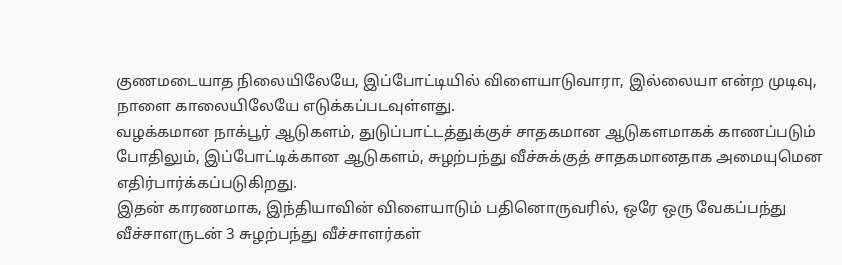குணமடையாத நிலையிலேயே, இப்போட்டியில் விளையாடுவாரா, இல்லையா என்ற முடிவு, நாளை காலையிலேயே எடுக்கப்படவுள்ளது.
வழக்கமான நாக்பூர் ஆடுகளம், துடுப்பாட்டத்துக்குச் சாதகமான ஆடுகளமாகக் காணப்படும் போதிலும், இப்போட்டிக்கான ஆடுகளம், சுழற்பந்து வீச்சுக்குத் சாதகமானதாக அமையுமென எதிர்பார்க்கப்படுகிறது.
இதன் காரணமாக, இந்தியாவின் விளையாடும் பதினொருவரில், ஒரே ஒரு வேகப்பந்து வீச்சாளருடன் 3 சுழற்பந்து வீச்சாளர்கள்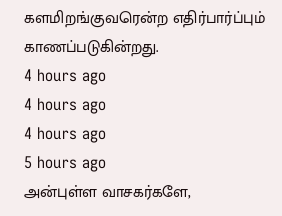களமிறங்குவரென்ற எதிர்பார்ப்பும் காணப்படுகின்றது.
4 hours ago
4 hours ago
4 hours ago
5 hours ago
அன்புள்ள வாசகர்களே,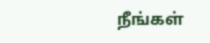நீங்கள்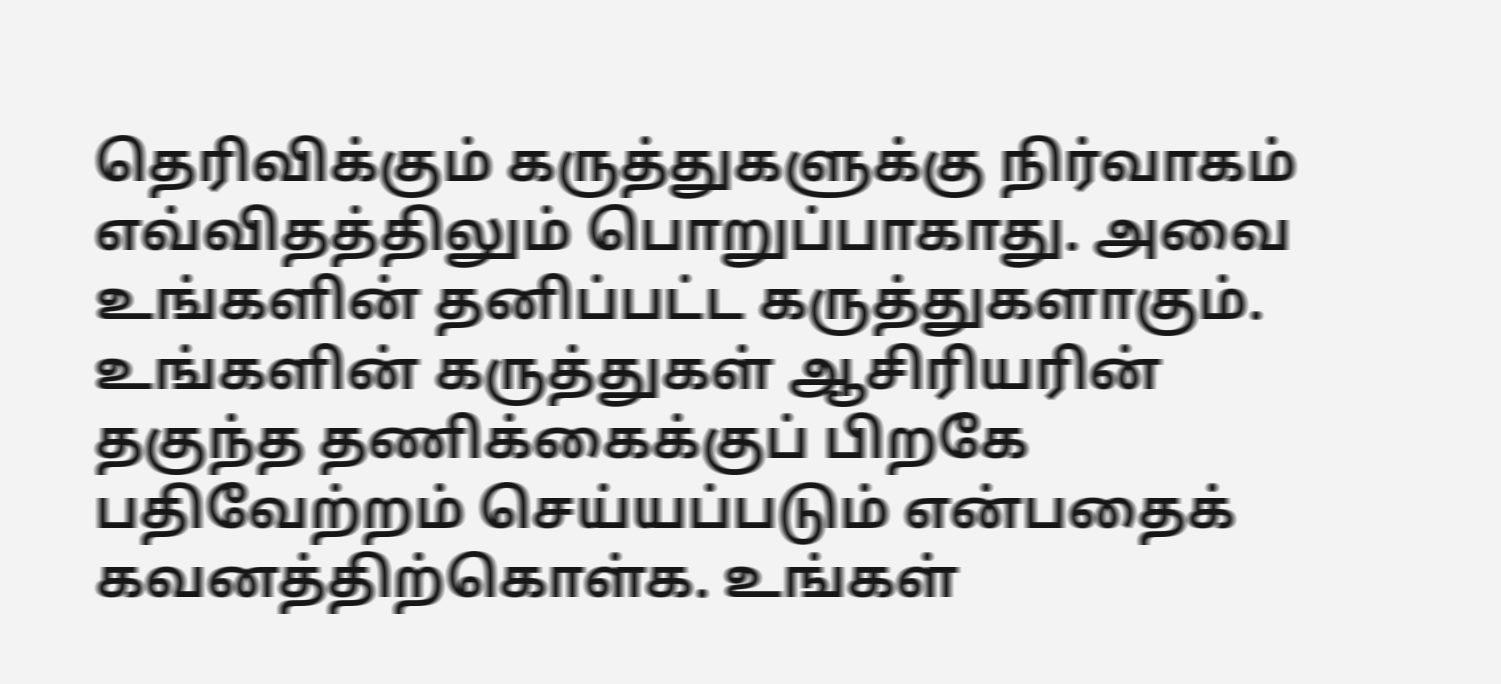தெரிவிக்கும் கருத்துகளுக்கு நிர்வாகம் எவ்விதத்திலும் பொறுப்பாகாது. அவை உங்களின் தனிப்பட்ட கருத்துகளாகும். உங்களின் கருத்துகள் ஆசிரியரின் தகுந்த தணிக்கைக்குப் பிறகே பதிவேற்றம் செய்யப்படும் என்பதைக் கவனத்திற்கொள்க. உங்கள்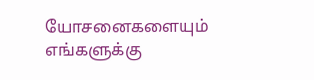யோசனைகளையும் எங்களுக்கு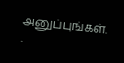அனுப்புங்கள். .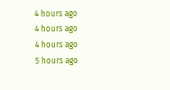4 hours ago
4 hours ago
4 hours ago
5 hours ago